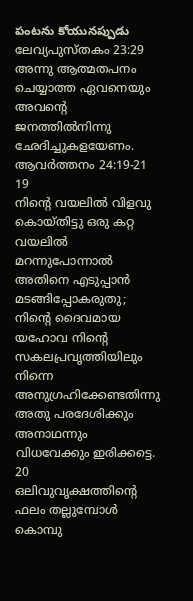పంటను కోయునప్పుడు
ലേവ്യപുസ്തകം 23:29
അന്നു ആത്മതപനം ചെയ്യാത്ത ഏവനെയും അവന്റെ ജനത്തില്‍നിന്നു ഛേദിച്ചുകളയേണം.
ആവർത്തനം 24:19-21
19
നിന്റെ വയലില്‍ വിളവു കൊയ്തിട്ടു ഒരു കറ്റ വയലില്‍ മറന്നുപോന്നാല്‍ അതിനെ എടുപ്പാന്‍ മടങ്ങിപ്പോകരുതു; നിന്റെ ദൈവമായ യഹോവ നിന്റെ സകലപ്രവൃത്തിയിലും നിന്നെ അനുഗ്രഹിക്കേണ്ടതിന്നു അതു പരദേശിക്കും അനാഥന്നും വിധവേക്കും ഇരിക്കട്ടെ.
20
ഒലിവുവൃക്ഷത്തിന്റെ ഫലം തല്ലുമ്പോള്‍ കൊമ്പു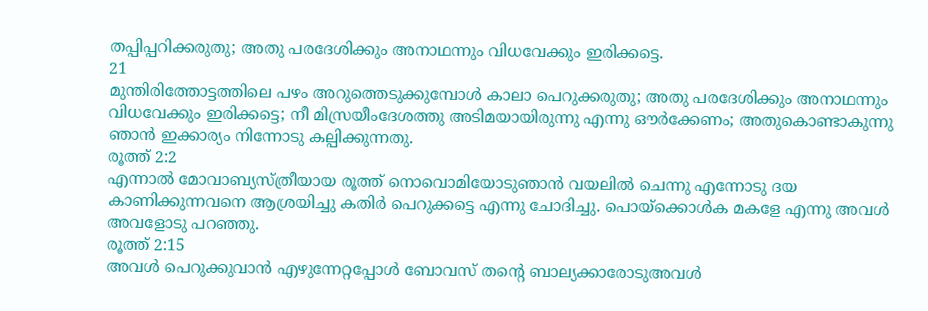തപ്പിപ്പറിക്കരുതു; അതു പരദേശിക്കും അനാഥന്നും വിധവേക്കും ഇരിക്കട്ടെ.
21
മുന്തിരിത്തോട്ടത്തിലെ പഴം അറുത്തെടുക്കുമ്പോള്‍ കാലാ പെറുക്കരുതു; അതു പരദേശിക്കും അനാഥന്നും വിധവേക്കും ഇരിക്കട്ടെ; നീ മിസ്രയീംദേശത്തു അടിമയായിരുന്നു എന്നു ഔര്‍ക്കേണം; അതുകൊണ്ടാകുന്നു ഞാന്‍ ഇക്കാര്യം നിന്നോടു കല്പിക്കുന്നതു.
രൂത്ത് 2:2
എന്നാല്‍ മോവാബ്യസ്ത്രീയായ രൂത്ത് നൊവൊമിയോടുഞാന്‍ വയലില്‍ ചെന്നു എന്നോടു ദയ കാണിക്കുന്നവനെ ആശ്രയിച്ചു കതിര്‍ പെറുക്കട്ടെ എന്നു ചോദിച്ചു. പൊയ്ക്കൊള്‍ക മകളേ എന്നു അവള്‍ അവളോടു പറഞ്ഞു.
രൂത്ത് 2:15
അവള്‍ പെറുക്കുവാന്‍ എഴുന്നേറ്റപ്പോള്‍ ബോവസ് തന്റെ ബാല്യക്കാരോടുഅവള്‍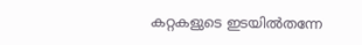കറ്റകളുടെ ഇടയില്‍തന്നേ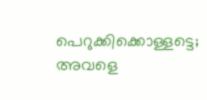പെറുക്കിക്കൊള്ളട്ടെ; അവളെ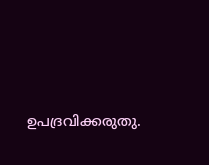ഉപദ്രവിക്കരുതു.